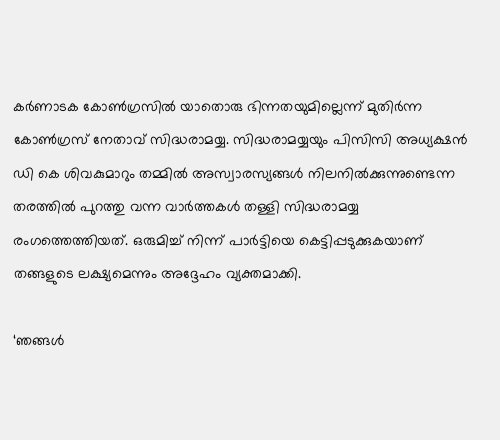കര്‍ണാടക കോണ്‍ഗ്രസില്‍ യാതൊരു ഭിന്നതയുമില്ലെന്ന് മുതിര്‍ന്ന കോണ്‍ഗ്രസ് നേതാവ് സിദ്ധരാമയ്യ. സിദ്ധരാമയ്യയും പിസിസി അധ്യക്ഷന്‍ ഡി കെ ശിവകുമാറും തമ്മില്‍ അസ്വാരസ്യങ്ങള്‍ നിലനില്‍ക്കുന്നുണ്ടെന്ന തരത്തില്‍ പുറത്തു വന്ന വാര്‍ത്തകള്‍ തള്ളി സിദ്ധരാമയ്യ രംഗത്തെത്തിയത്. ഒരുമിച്ച് നിന്ന് പാര്‍ട്ടിയെ കെട്ടിപ്പടുക്കുകയാണ് തങ്ങളുടെ ലക്ഷ്യമെന്നും അദ്ദേഹം വ്യക്തമാക്കി.

‘ഞങ്ങള്‍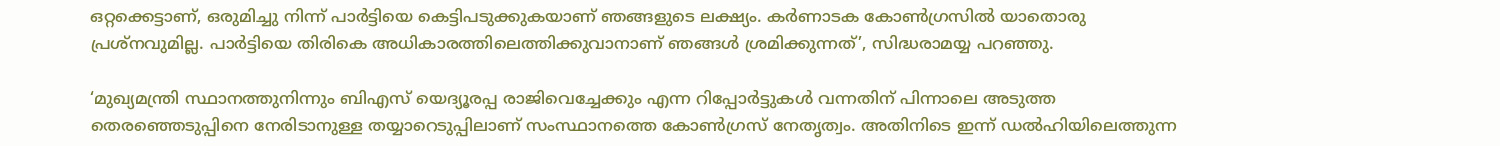ഒറ്റക്കെട്ടാണ്, ഒരുമിച്ചു നിന്ന് പാര്‍ട്ടിയെ കെട്ടിപടുക്കുകയാണ് ഞങ്ങളുടെ ലക്ഷ്യം. കര്‍ണാടക കോണ്‍ഗ്രസില്‍ യാതൊരു പ്രശ്നവുമില്ല. പാര്‍ട്ടിയെ തിരികെ അധികാരത്തിലെത്തിക്കുവാനാണ് ഞങ്ങള്‍ ശ്രമിക്കുന്നത്’, സിദ്ധരാമയ്യ പറഞ്ഞു.

‘മുഖ്യമന്ത്രി സ്ഥാനത്തുനിന്നും ബിഎസ് യെദ്യൂരപ്പ രാജിവെച്ചേക്കും എന്ന റിപ്പോര്‍ട്ടുകള്‍ വന്നതിന് പിന്നാലെ അടുത്ത തെരഞ്ഞെടുപ്പിനെ നേരിടാനുള്ള തയ്യാറെടുപ്പിലാണ് സംസ്ഥാനത്തെ കോണ്‍ഗ്രസ് നേതൃത്വം. അതിനിടെ ഇന്ന് ഡല്‍ഹിയിലെത്തുന്ന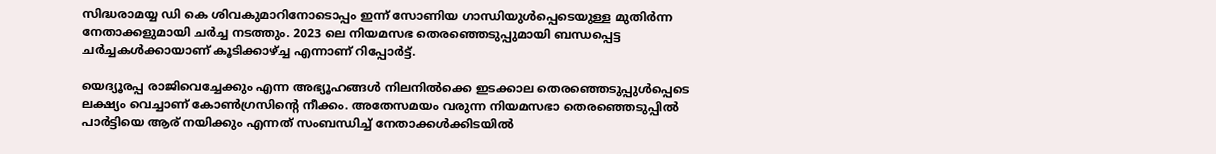സിദ്ധരാമയ്യ ഡി കെ ശിവകുമാറിനോടൊപ്പം ഇന്ന് സോണിയ ഗാന്ധിയുള്‍പ്പെടെയുള്ള മുതിര്‍ന്ന നേതാക്കളുമായി ചര്‍ച്ച നടത്തും. 2023 ലെ നിയമസഭ തെരഞ്ഞെടുപ്പുമായി ബന്ധപ്പെട്ട ചര്‍ച്ചകള്‍ക്കായാണ് കൂടിക്കാഴ്ച്ച എന്നാണ് റിപ്പോര്‍ട്ട്.

യെദ്യൂരപ്പ രാജിവെച്ചേക്കും എന്ന അഭ്യൂഹങ്ങള്‍ നിലനില്‍ക്കെ ഇടക്കാല തെരഞ്ഞെടുപ്പുള്‍പ്പെടെ ലക്ഷ്യം വെച്ചാണ് കോണ്‍ഗ്രസിന്റെ നീക്കം. അതേസമയം വരുന്ന നിയമസഭാ തെരഞ്ഞെടുപ്പില്‍ പാര്‍ട്ടിയെ ആര് നയിക്കും എന്നത് സംബന്ധിച്ച് നേതാക്കള്‍ക്കിടയില്‍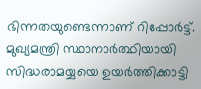ഭിന്നതയുണ്ടെന്നാണ് റിപ്പോര്‍ട്ട്. മുഖ്യമന്ത്രി സ്ഥാനാര്‍ത്ഥിയായി സിദ്ധരാമയ്യയെ ഉയര്‍ത്തിക്കാട്ടി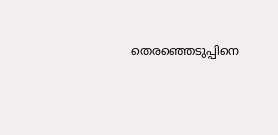തെരഞ്ഞെടുപ്പിനെ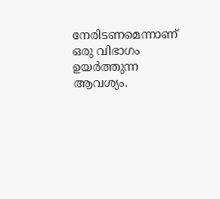നേരിടണമെന്നാണ് ഒരു വിഭാഗം ഉയര്‍ത്തുന്ന ആവശ്യം.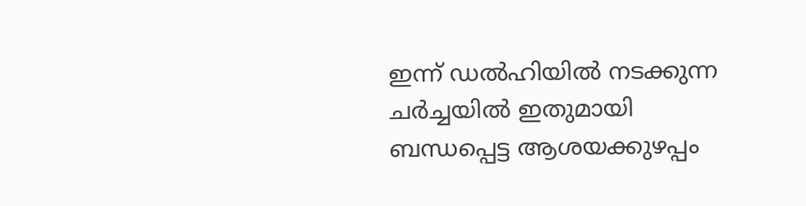ഇന്ന് ഡല്‍ഹിയില്‍ നടക്കുന്ന ചര്‍ച്ചയില്‍ ഇതുമായി ബന്ധപ്പെട്ട ആശയക്കുഴപ്പം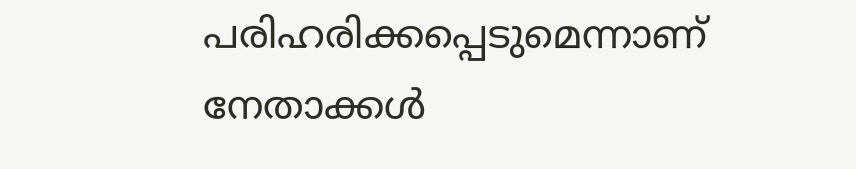പരിഹരിക്കപ്പെടുമെന്നാണ് നേതാക്കള്‍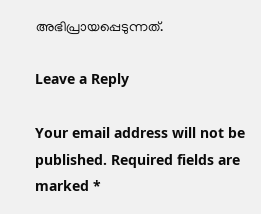അഭിപ്രായപ്പെടുന്നത്.

Leave a Reply

Your email address will not be published. Required fields are marked *